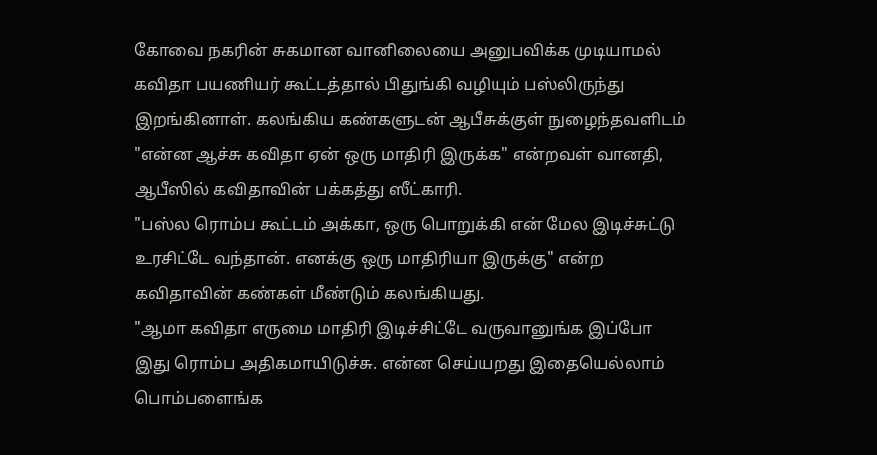கோவை நகரின் சுகமான வானிலையை அனுபவிக்க முடியாமல் கவிதா பயணியர் கூட்டத்தால் பிதுங்கி வழியும் பஸ்லிருந்து இறங்கினாள். கலங்கிய கண்களுடன் ஆபீசுக்குள் நுழைந்தவளிடம் "என்ன ஆச்சு கவிதா ஏன் ஒரு மாதிரி இருக்க" என்றவள் வானதி, ஆபீஸில் கவிதாவின் பக்கத்து ஸீட்காரி.
"பஸ்ல ரொம்ப கூட்டம் அக்கா, ஒரு பொறுக்கி என் மேல இடிச்சுட்டு உரசிட்டே வந்தான். எனக்கு ஒரு மாதிரியா இருக்கு" என்ற கவிதாவின் கண்கள் மீண்டும் கலங்கியது.
"ஆமா கவிதா எருமை மாதிரி இடிச்சிட்டே வருவானுங்க இப்போ இது ரொம்ப அதிகமாயிடுச்சு. என்ன செய்யறது இதையெல்லாம் பொம்பளைங்க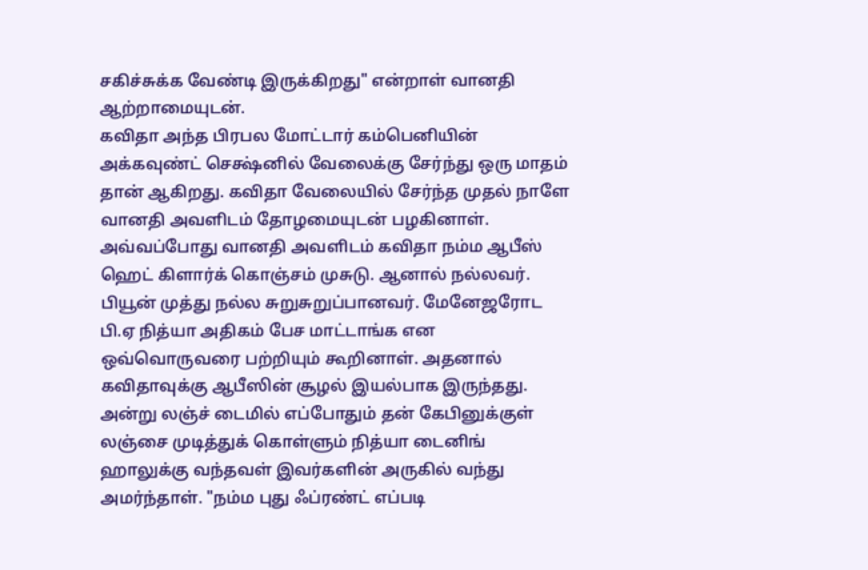சகிச்சுக்க வேண்டி இருக்கிறது" என்றாள் வானதி ஆற்றாமையுடன்.
கவிதா அந்த பிரபல மோட்டார் கம்பெனியின் அக்கவுண்ட் செக்ஷ்னில் வேலைக்கு சேர்ந்து ஒரு மாதம் தான் ஆகிறது. கவிதா வேலையில் சேர்ந்த முதல் நாளே வானதி அவளிடம் தோழமையுடன் பழகினாள்.
அவ்வப்போது வானதி அவளிடம் கவிதா நம்ம ஆபீஸ் ஹெட் கிளார்க் கொஞ்சம் முசுடு. ஆனால் நல்லவர். பியூன் முத்து நல்ல சுறுசுறுப்பானவர். மேனேஜரோட பி.ஏ நித்யா அதிகம் பேச மாட்டாங்க என ஒவ்வொருவரை பற்றியும் கூறினாள். அதனால் கவிதாவுக்கு ஆபீஸின் சூழல் இயல்பாக இருந்தது.
அன்று லஞ்ச் டைமில் எப்போதும் தன் கேபினுக்குள் லஞ்சை முடித்துக் கொள்ளும் நித்யா டைனிங் ஹாலுக்கு வந்தவள் இவர்களின் அருகில் வந்து அமர்ந்தாள். "நம்ம புது ஃப்ரண்ட் எப்படி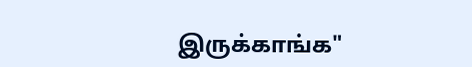இருக்காங்க"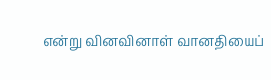என்று வினவினாள் வானதியைப்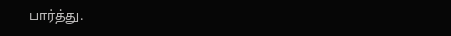பார்த்து.